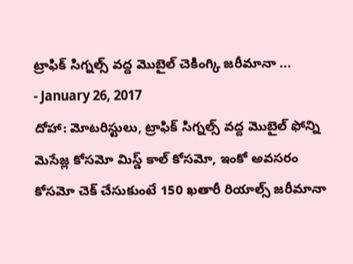ట్రాఫిక్ సిగ్నల్స్ వద్ద మొబైల్ చెకింగ్కి జరీమానా ...
- January 26, 2017
దోహా: మోటరిస్టులు, ట్రాఫిక్ సిగ్నల్స్ వద్ద మొబైల్ ఫోన్ని మెసేజ్ల కోసమో మిస్డ్ కాల్ కోసమో, ఇంకో అవసరం కోసమో చెక్ చేసుకుంటే 150 ఖతారీ రియాల్స్ జరీమానా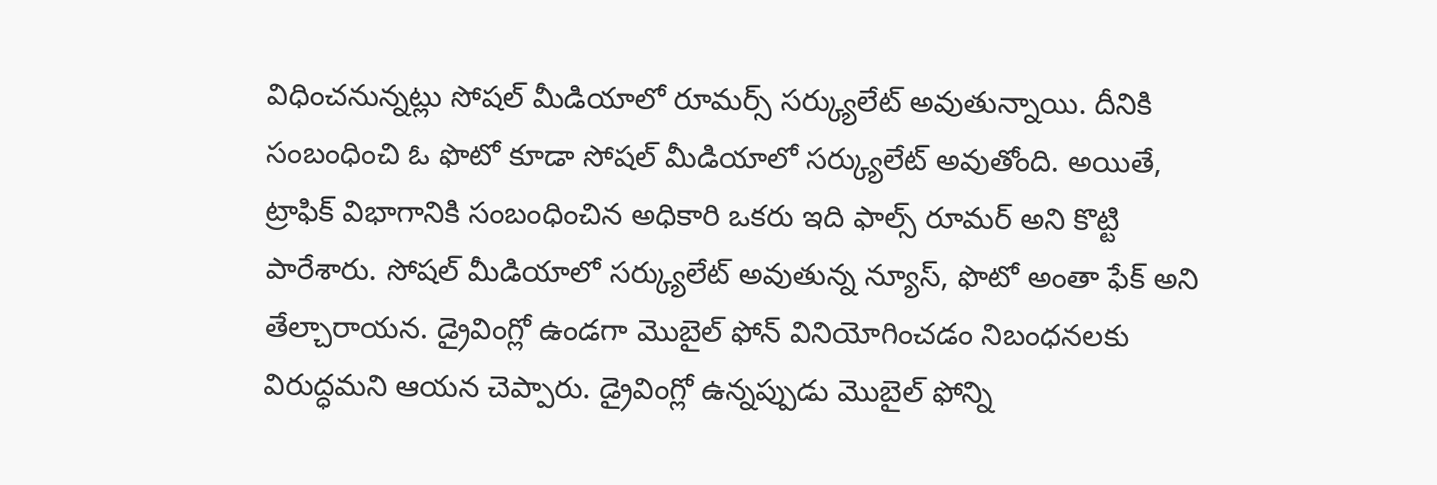విధించనున్నట్లు సోషల్ మీడియాలో రూమర్స్ సర్క్యులేట్ అవుతున్నాయి. దీనికి సంబంధించి ఓ ఫొటో కూడా సోషల్ మీడియాలో సర్క్యులేట్ అవుతోంది. అయితే, ట్రాఫిక్ విభాగానికి సంబంధించిన అధికారి ఒకరు ఇది ఫాల్స్ రూమర్ అని కొట్టి పారేశారు. సోషల్ మీడియాలో సర్క్యులేట్ అవుతున్న న్యూస్, ఫొటో అంతా ఫేక్ అని తేల్చారాయన. డ్రైవింగ్లో ఉండగా మొబైల్ ఫోన్ వినియోగించడం నిబంధనలకు విరుద్ధమని ఆయన చెప్పారు. డ్రైవింగ్లో ఉన్నప్పుడు మొబైల్ ఫోన్ని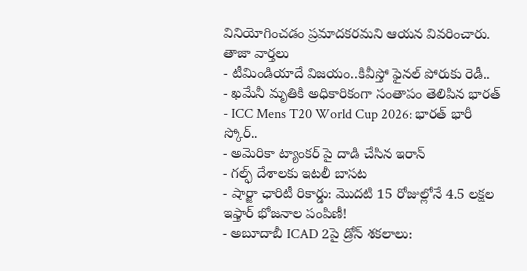వినియోగించడం ప్రమాదకరమని ఆయన వివరించారు.
తాజా వార్తలు
- టీమిండియాదే విజయం..కివీస్తో ఫైనల్ పోరుకు రెడీ..
- ఖమేనీ మృతికి అధికారికంగా సంతాపం తెలిపిన భారత్
- ICC Mens T20 World Cup 2026: భారత్ భారీ స్కోర్..
- అమెరికా ట్యాంకర్ పై దాడి చేసిన ఇరాన్
- గల్ఫ్ దేశాలకు ఇటలీ బాసట
- షార్జా ఛారిటీ రికార్డు: మొదటి 15 రోజుల్లోనే 4.5 లక్షల ఇఫ్తార్ భోజనాల పంపిణీ!
- అబూదాబీ ICAD 2పై డ్రోన్ శకలాలు: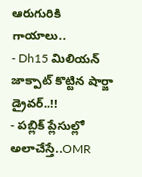ఆరుగురికి గాయాలు..
- Dh15 మిలియన్ జాక్పాట్ కొట్టిన షార్జా డ్రైవర్..!!
- పబ్లిక్ ప్లేసుల్లో అలాచేస్తే..OMR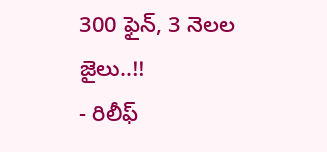300 ఫైన్, 3 నెలల జైలు..!!
- రిలీఫ్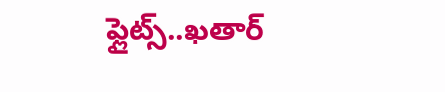ఫ్లైట్స్..ఖతార్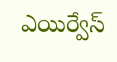ఎయిర్వేస్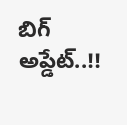బిగ్ అప్డేట్..!!